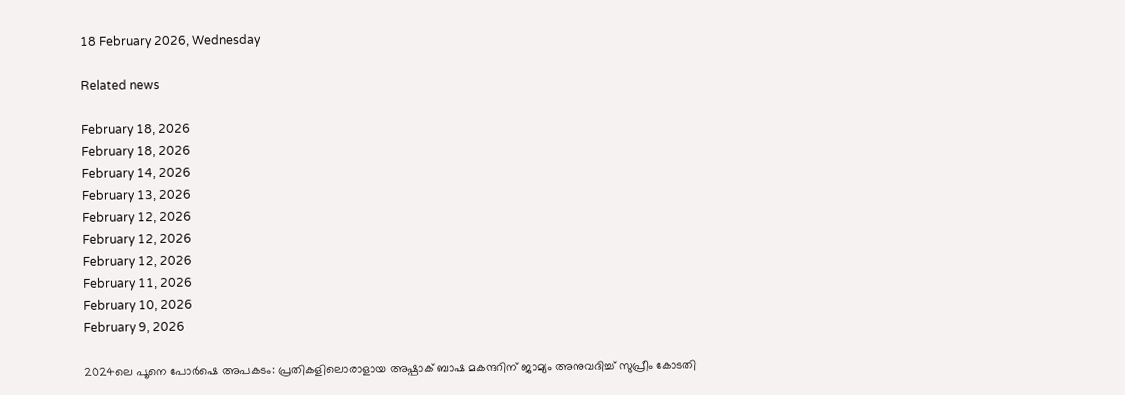18 February 2026, Wednesday

Related news

February 18, 2026
February 18, 2026
February 14, 2026
February 13, 2026
February 12, 2026
February 12, 2026
February 12, 2026
February 11, 2026
February 10, 2026
February 9, 2026

2024ലെ പൂനെ പോർഷെ അപകടം: പ്രതികളിലൊരാളായ അഷ്പാക് ബാഷ മകന്ദറിന് ജാമ്യം അനുവദിച്ച് സുപ്രീം കോടതി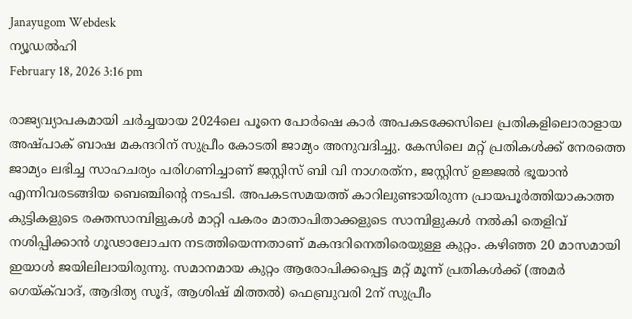Janayugom Webdesk
ന്യൂഡൽഹി
February 18, 2026 3:16 pm

രാജ്യവ്യാപകമായി ചർച്ചയായ 2024ലെ പൂനെ പോർഷെ കാർ അപകടക്കേസിലെ പ്രതികളിലൊരാളായ അഷ്പാക് ബാഷ മകന്ദറിന് സുപ്രീം കോടതി ജാമ്യം അനുവദിച്ചു. കേസിലെ മറ്റ് പ്രതികൾക്ക് നേരത്തെ ജാമ്യം ലഭിച്ച സാഹചര്യം പരിഗണിച്ചാണ് ജസ്റ്റിസ് ബി വി നാഗരത്‌ന, ജസ്റ്റിസ് ഉജ്ജൽ ഭൂയാൻ എന്നിവരടങ്ങിയ ബെഞ്ചിന്റെ നടപടി. അപകടസമയത്ത് കാറിലുണ്ടായിരുന്ന പ്രായപൂർത്തിയാകാത്ത കുട്ടികളുടെ രക്തസാമ്പിളുകൾ മാറ്റി പകരം മാതാപിതാക്കളുടെ സാമ്പിളുകൾ നൽകി തെളിവ് നശിപ്പിക്കാൻ ഗൂഢാലോചന നടത്തിയെന്നതാണ് മകന്ദറിനെതിരെയുള്ള കുറ്റം. കഴിഞ്ഞ 20 മാസമായി ഇയാൾ ജയിലിലായിരുന്നു. സമാനമായ കുറ്റം ആരോപിക്കപ്പെട്ട മറ്റ് മൂന്ന് പ്രതികൾക്ക് (അമർ ഗെയ്‌ക്‌വാദ്, ആദിത്യ സൂദ്, ആശിഷ് മിത്തൽ) ഫെബ്രുവരി 2ന് സുപ്രീം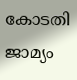കോടതി ജാമ്യം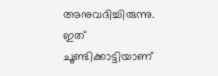അനുവദിച്ചിരുന്നു. ഇത് ചൂണ്ടിക്കാട്ടിയാണ്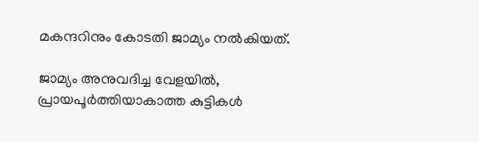മകന്ദറിനും കോടതി ജാമ്യം നൽകിയത്.

ജാമ്യം അനുവദിച്ച വേളയിൽ, പ്രായപൂർത്തിയാകാത്ത കുട്ടികൾ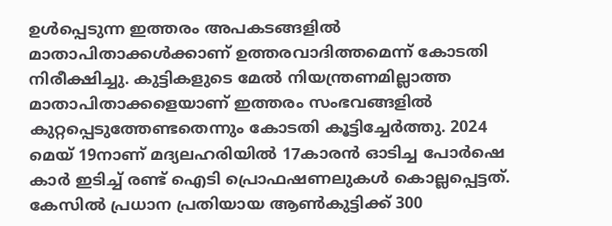ഉൾപ്പെടുന്ന ഇത്തരം അപകടങ്ങളിൽ മാതാപിതാക്കൾക്കാണ് ഉത്തരവാദിത്തമെന്ന് കോടതി നിരീക്ഷിച്ചു. കുട്ടികളുടെ മേൽ നിയന്ത്രണമില്ലാത്ത മാതാപിതാക്കളെയാണ് ഇത്തരം സംഭവങ്ങളിൽ കുറ്റപ്പെടുത്തേണ്ടതെന്നും കോടതി കൂട്ടിച്ചേർത്തു. 2024 മെയ് 19നാണ് മദ്യലഹരിയിൽ 17കാരൻ ഓടിച്ച പോർഷെ കാർ ഇടിച്ച് രണ്ട് ഐടി പ്രൊഫഷണലുകൾ കൊല്ലപ്പെട്ടത്. കേസിൽ പ്രധാന പ്രതിയായ ആൺകുട്ടിക്ക് 300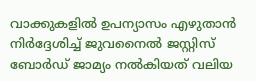വാക്കുകളിൽ ഉപന്യാസം എഴുതാൻ നിർദ്ദേശിച്ച് ജുവനൈൽ ജസ്റ്റിസ് ബോർഡ് ജാമ്യം നൽകിയത് വലിയ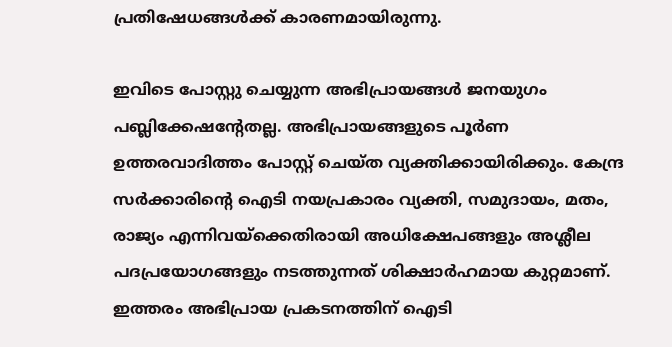പ്രതിഷേധങ്ങൾക്ക് കാരണമായിരുന്നു.

ഇവിടെ പോസ്റ്റു ചെയ്യുന്ന അഭിപ്രായങ്ങള്‍ ജനയുഗം പബ്ലിക്കേഷന്റേതല്ല. അഭിപ്രായങ്ങളുടെ പൂര്‍ണ ഉത്തരവാദിത്തം പോസ്റ്റ് ചെയ്ത വ്യക്തിക്കായിരിക്കും. കേന്ദ്ര സര്‍ക്കാരിന്റെ ഐടി നയപ്രകാരം വ്യക്തി, സമുദായം, മതം, രാജ്യം എന്നിവയ്‌ക്കെതിരായി അധിക്ഷേപങ്ങളും അശ്ലീല പദപ്രയോഗങ്ങളും നടത്തുന്നത് ശിക്ഷാര്‍ഹമായ കുറ്റമാണ്. ഇത്തരം അഭിപ്രായ പ്രകടനത്തിന് ഐടി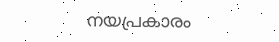നയപ്രകാരം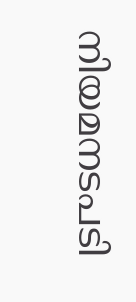നിയമനടപടി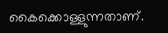കൈക്കൊള്ളുന്നതാണ്.